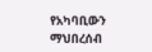የአካባቢውን ማህበረሰብ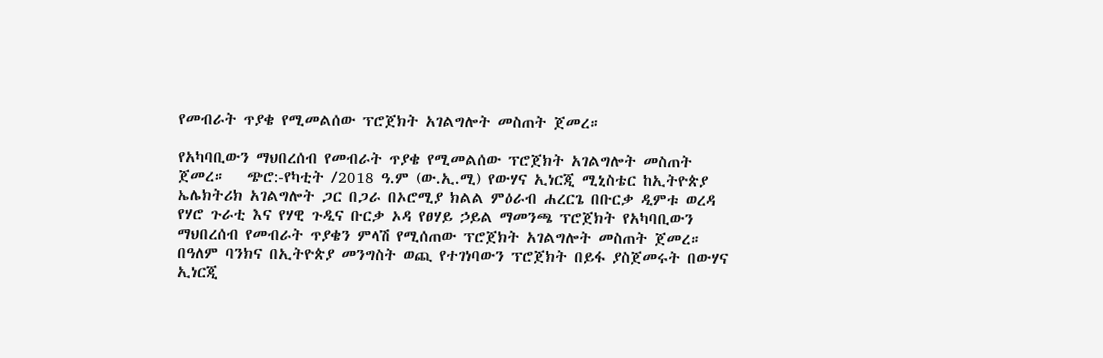የመብራት ጥያቄ የሚመልሰው ፕሮጀክት አገልግሎት መስጠት ጀመረ።

የአካባቢውን ማህበረሰብ የመብራት ጥያቄ የሚመልሰው ፕሮጀክት አገልግሎት መስጠት ጀመረ።   ጭሮ:-የካቲት /2018 ዓ.ም (ው.ኢ.ሚ) የውሃና ኢነርጂ ሚኒስቴር ከኢትዮጵያ ኤሌክትሪክ አገልግሎት ጋር በጋራ በኦሮሚያ ክልል ምዕራብ ሐረርጌ በቡርቃ ዲምቱ ወረዳ የሃሮ ጉራቲ እና የሃዊ ጉዲና ቡርቃ ኦዳ የፀሃይ ኃይል ማመንጫ ፕሮጀክት የአካባቢውን ማህበረሰብ የመብራት ጥያቄን ምላሽ የሚሰጠው ፕሮጀክት አገልግሎት መስጠት ጀመረ።   በዓለም ባንክና በኢትዮጵያ መንግስት ወጪ የተገነባውን ፕሮጀክት በይፋ ያስጀመሩት በውሃና ኢነርጂ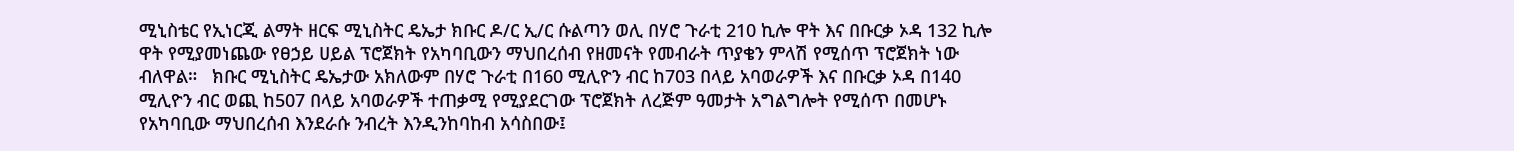ሚኒስቴር የኢነርጂ ልማት ዘርፍ ሚኒስትር ዴኤታ ክቡር ዶ/ር ኢ/ር ሱልጣን ወሊ በሃሮ ጉራቲ 210 ኪሎ ዋት እና በቡርቃ ኦዳ 132 ኪሎ ዋት የሚያመነጨው የፀኃይ ሀይል ፕሮጀክት የአካባቢውን ማህበረሰብ የዘመናት የመብራት ጥያቄን ምላሽ የሚሰጥ ፕሮጀክት ነው ብለዋል።   ክቡር ሚኒስትር ዴኤታው አክለውም በሃሮ ጉራቲ በ160 ሚሊዮን ብር ከ703 በላይ አባወራዎች እና በቡርቃ ኦዳ በ140 ሚሊዮን ብር ወጪ ከ507 በላይ አባወራዎች ተጠቃሚ የሚያደርገው ፕሮጀክት ለረጅም ዓመታት አግልግሎት የሚሰጥ በመሆኑ የአካባቢው ማህበረሰብ እንደራሱ ንብረት እንዲንከባከብ አሳስበው፤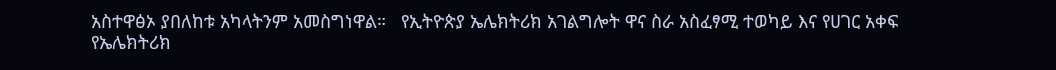አስተዋፅኦ ያበለከቱ አካላትንም አመስግነዋል።   የኢትዮጵያ ኤሌክትሪክ አገልግሎት ዋና ስራ አስፈፃሚ ተወካይ እና የሀገር አቀፍ የኤሌክትሪክ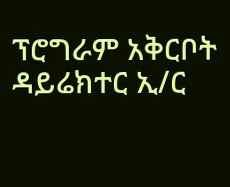ፕሮግራም አቅርቦት ዳይሬክተር ኢ/ር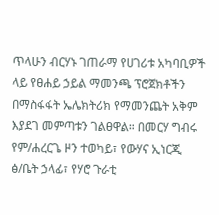ጥላሁን ብርሃኑ ገጠራማ የሀገሪቱ አካባቢዎች ላይ የፀሐይ ኃይል ማመንጫ ፕሮጀክቶችን በማስፋፋት ኤሌክትሪክ የማመንጨት አቅም እያደገ መምጣቱን ገልፀዋል። በመርሃ ግብሩ የም/ሐረርጌ ዞን ተወካይ፣ የውሃና ኢነርጂ ፅ/ቤት ኃላፊ፣ የሃሮ ጉራቲ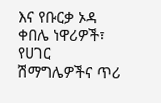እና የቡርቃ ኦዳ ቀበሌ ነዋሪዎች፣ የሀገር ሽማግሌዎችና ጥሪ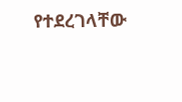የተደረገላቸው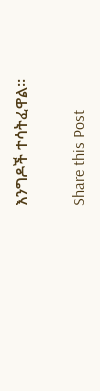እንግዶች ተሳትፈዋል።

Share this Post